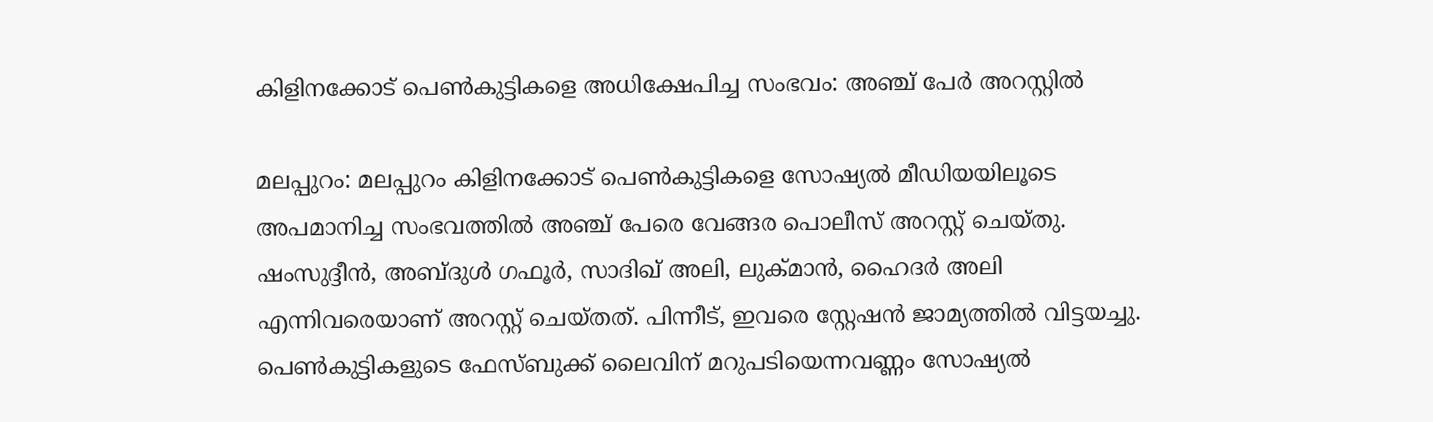കിളിനക്കോട് പെണ്‍കുട്ടികളെ അധിക്ഷേപിച്ച സംഭവം: അഞ്ച് പേര്‍ അറസ്റ്റില്‍

മലപ്പുറം: മലപ്പുറം കിളിനക്കോട് പെണ്‍കുട്ടികളെ സോഷ്യല്‍ മീഡിയയിലൂടെ അപമാനിച്ച സംഭവത്തില്‍ അഞ്ച് പേരെ വേങ്ങര പൊലീസ് അറസ്റ്റ് ചെയ്തു. ഷംസുദ്ദീന്‍, അബ്ദുള്‍ ഗഫൂര്‍, സാദിഖ് അലി, ലുക്മാന്‍, ഹൈദര്‍ അലി എന്നിവരെയാണ് അറസ്റ്റ് ചെയ്തത്. പിന്നീട്, ഇവരെ സ്റ്റേഷന്‍ ജാമ്യത്തില്‍ വിട്ടയച്ചു. പെണ്‍കുട്ടികളുടെ ഫേസ്ബുക്ക് ലൈവിന് മറുപടിയെന്നവണ്ണം സോഷ്യല്‍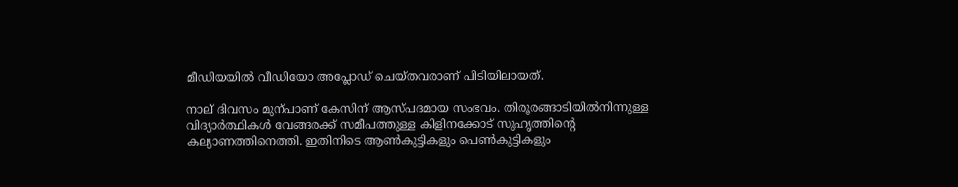മീഡിയയില്‍ വീഡിയോ അപ്ലോഡ് ചെയ്തവരാണ് പിടിയിലായത്.

നാല് ദിവസം മുന്പാണ് കേസിന് ആസ്പദമായ സംഭവം. തിരൂരങ്ങാടിയില്‍നിന്നുള്ള വിദ്യാര്‍ത്ഥികള്‍ വേങ്ങരക്ക് സമീപത്തുള്ള കിളിനക്കോട് സുഹൃത്തിന്‍റെ കല്യാണത്തിനെത്തി. ഇതിനിടെ ആണ്‍കുട്ടികളും പെണ്‍കുട്ടികളും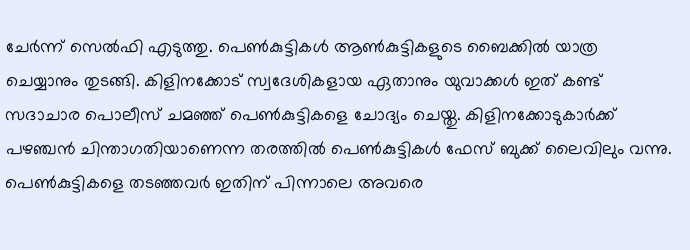ചേര്‍ന്ന് സെല്‍ഫി എടുത്തു. പെണ്‍കുട്ടികള്‍ ആണ്‍കുട്ടികളുടെ ബൈക്കില്‍ യാത്ര ചെയ്യാനും തുടങ്ങി. കിളിനക്കോട് സ്വദേശികളായ ഏതാനും യുവാക്കള്‍ ഇത് കണ്ട് സദാചാര പൊലീസ് ചമഞ്ഞ് പെണ്‍കുട്ടികളെ ചോദ്യം ചെയ്തു. കിളിനക്കോടുകാര്‍ക്ക് പഴഞ്ചന്‍ ചിന്താഗതിയാണെന്ന തരത്തില്‍ പെണ്‍കുട്ടികള്‍ ഫേസ് ബുക്ക് ലൈവിലും വന്നു. പെണ്‍കുട്ടികളെ തടഞ്ഞവര്‍ ഇതിന് പിന്നാലെ അവരെ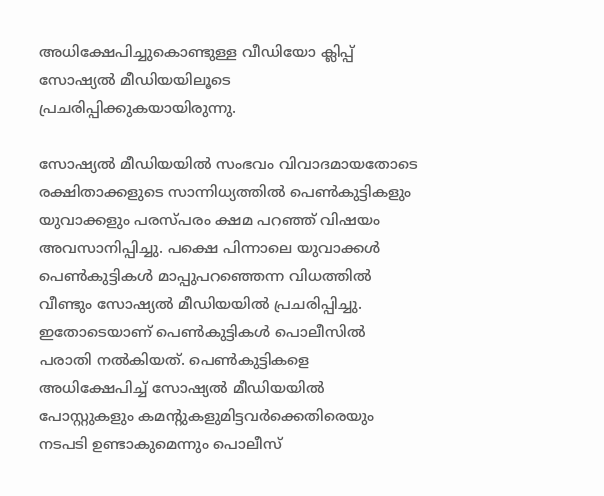അധിക്ഷേപിച്ചുകൊണ്ടുള്ള വീഡിയോ ക്ലിപ്പ് സോഷ്യല്‍ മീഡിയയിലൂടെ പ്രചരിപ്പിക്കുകയായിരുന്നു.

സോഷ്യല്‍ മീഡിയയില്‍ സംഭവം വിവാദമായതോടെ രക്ഷിതാക്കളുടെ സാന്നിധ്യത്തില്‍ പെണ്‍കുട്ടികളും യുവാക്കളും പരസ്പരം ക്ഷമ പറഞ്ഞ് വിഷയം അവസാനിപ്പിച്ചു. പക്ഷെ പിന്നാലെ യുവാക്കള്‍ പെണ്‍കുട്ടികള്‍ മാപ്പുപറഞ്ഞെന്ന വിധത്തില്‍ വീണ്ടും സോഷ്യല്‍ മീഡിയയില്‍ പ്രചരിപ്പിച്ചു. ഇതോടെയാണ് പെണ്‍കുട്ടികള്‍ പൊലീസില്‍ പരാതി നല്‍കിയത്. പെണ്‍കുട്ടികളെ അധിക്ഷേപിച്ച്‌ സോഷ്യല്‍ മീഡിയയില്‍ പോസ്റ്റുകളും കമന്റുകളുമിട്ടവര്‍ക്കെതിരെയും നടപടി ഉണ്ടാകുമെന്നും പൊലീസ്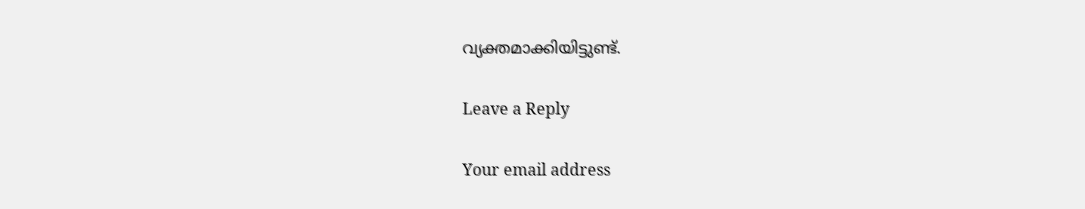വ്യക്തമാക്കിയിട്ടുണ്ട്.

Leave a Reply

Your email address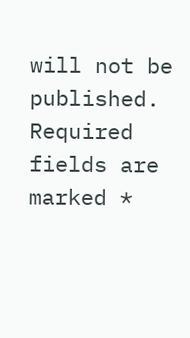will not be published. Required fields are marked *